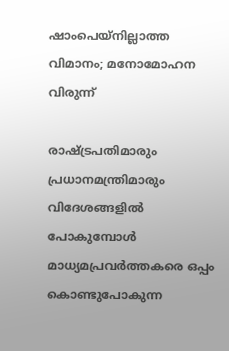ഷാംപെയ്നില്ലാത്ത വിമാനം; മനോമോഹന വിരുന്ന്

രാഷ്ട്രപതിമാരും പ്രധാനമന്ത്രിമാരും വിദേശങ്ങളില്‍ പോകുമ്പോള്‍ മാധ്യമപ്രവര്‍ത്തകരെ ഒപ്പം കൊണ്ടുപോകുന്ന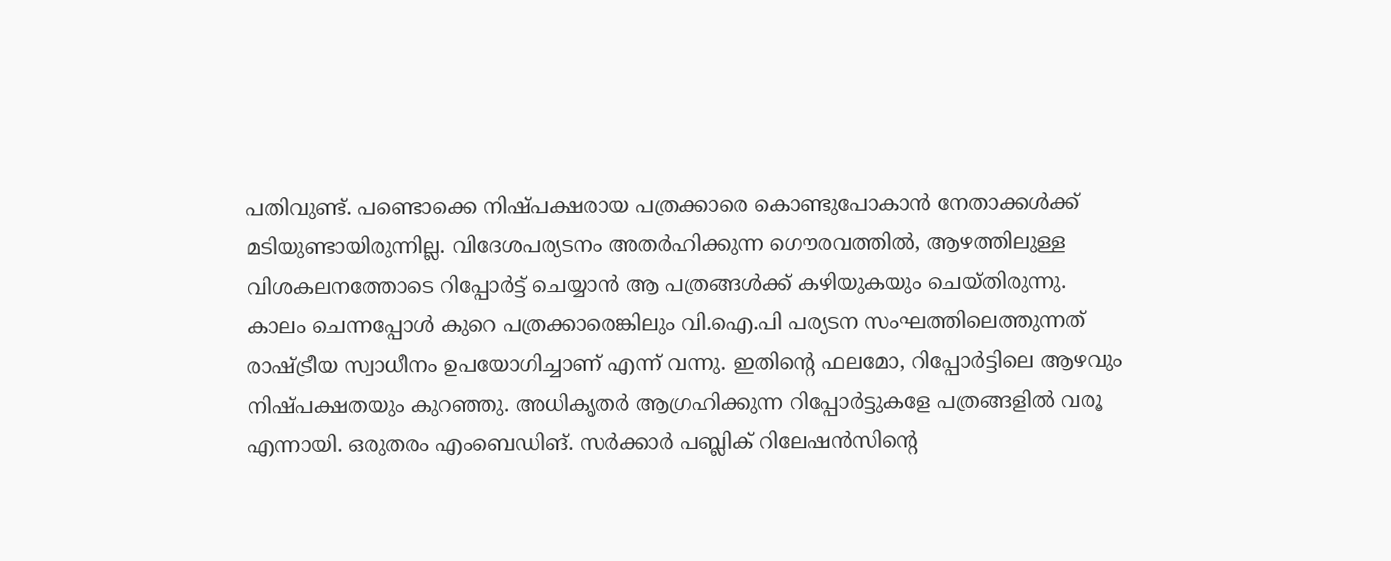പതിവുണ്ട്. പണ്ടൊക്കെ നിഷ്പക്ഷരായ പത്രക്കാരെ കൊണ്ടുപോകാന്‍ നേതാക്കള്‍ക്ക് മടിയുണ്ടായിരുന്നില്ല. വിദേശപര്യടനം അതര്‍ഹിക്കുന്ന ഗൌരവത്തില്‍, ആഴത്തിലുള്ള വിശകലനത്തോടെ റിപ്പോര്‍ട്ട് ചെയ്യാന്‍ ആ പത്രങ്ങള്‍ക്ക് കഴിയുകയും ചെയ്തിരുന്നു.
കാലം ചെന്നപ്പോള്‍ കുറെ പത്രക്കാരെങ്കിലും വി.ഐ.പി പര്യടന സംഘത്തിലെത്തുന്നത് രാഷ്ട്രീയ സ്വാധീനം ഉപയോഗിച്ചാണ് എന്ന് വന്നു. ഇതിന്റെ ഫലമോ, റിപ്പോര്‍ട്ടിലെ ആഴവും നിഷ്പക്ഷതയും കുറഞ്ഞു. അധികൃതര്‍ ആഗ്രഹിക്കുന്ന റിപ്പോര്‍ട്ടുകളേ പത്രങ്ങളില്‍ വരൂ എന്നായി. ഒരുതരം എംബെഡിങ്. സര്‍ക്കാര്‍ പബ്ലിക് റിലേഷന്‍സിന്റെ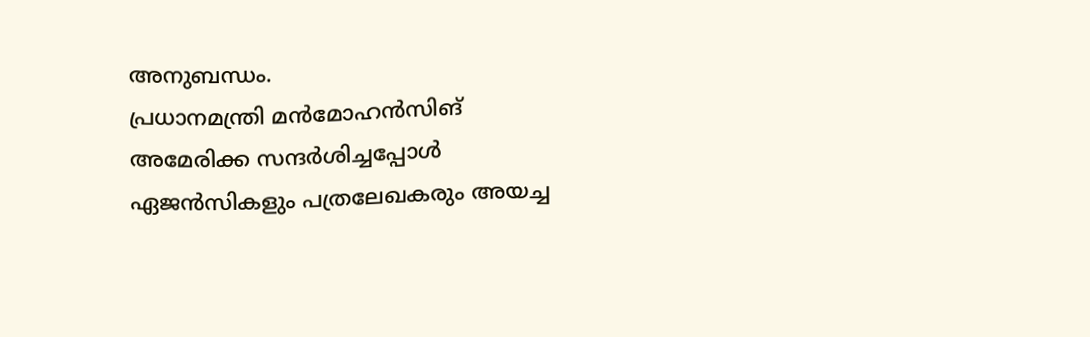അനുബന്ധം.
പ്രധാനമന്ത്രി മന്‍മോഹന്‍സിങ് അമേരിക്ക സന്ദര്‍ശിച്ചപ്പോള്‍ ഏജന്‍സികളും പത്രലേഖകരും അയച്ച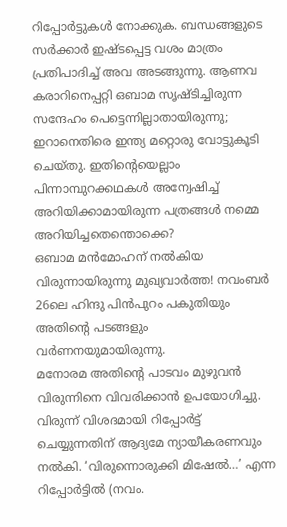റിപ്പോര്‍ട്ടുകള്‍ നോക്കുക. ബന്ധങ്ങളുടെ സര്‍ക്കാര്‍ ഇഷ്ടപ്പെട്ട വശം മാത്രം പ്രതിപാദിച്ച് അവ അടങ്ങുന്നു. ആണവ കരാറിനെപ്പറ്റി ഒബാമ സൃഷ്ടിച്ചിരുന്ന സന്ദേഹം പെട്ടെന്നില്ലാതായിരുന്നു; ഇറാനെതിരെ ഇന്ത്യ മറ്റൊരു വോട്ടുകൂടി ചെയ്തു. ഇതിന്റെയെല്ലാം പിന്നാമ്പുറക്കഥകള്‍ അന്വേഷിച്ച് അറിയിക്കാമായിരുന്ന പത്രങ്ങള്‍ നമ്മെ അറിയിച്ചതെന്തൊക്കെ?
ഒബാമ മന്‍മോഹന് നല്‍കിയ വിരുന്നായിരുന്നു മുഖ്യവാര്‍ത്ത! നവംബര്‍ 26ലെ ഹിന്ദു പിന്‍പുറം പകുതിയും അതിന്റെ പടങ്ങളും വര്‍ണനയുമായിരുന്നു.
മനോരമ അതിന്റെ പാടവം മുഴുവന്‍ വിരുന്നിനെ വിവരിക്കാന്‍ ഉപയോഗിച്ചു. വിരുന്ന് വിശദമായി റിപ്പോര്‍ട്ട് ചെയ്യുന്നതിന് ആദ്യമേ ന്യായീകരണവും നല്‍കി. ‘വിരുന്നൊരുക്കി മിഷേല്‍…’ എന്ന റിപ്പോര്‍ട്ടില്‍ (നവം.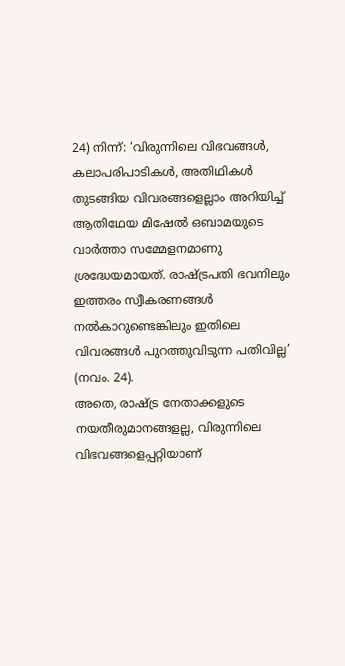24) നിന്ന്: ‘വിരുന്നിലെ വിഭവങ്ങള്‍, കലാപരിപാടികള്‍, അതിഥികള്‍ തുടങ്ങിയ വിവരങ്ങളെല്ലാം അറിയിച്ച് ആതിഥേയ മിഷേല്‍ ഒബാമയുടെ വാര്‍ത്താ സമ്മേളനമാണു ശ്രദ്ധേയമായത്. രാഷ്ട്രപതി ഭവനിലും ഇത്തരം സ്വീകരണങ്ങള്‍ നല്‍കാറുണ്ടെങ്കിലും ഇതിലെ വിവരങ്ങള്‍ പുറത്തുവിടുന്ന പതിവില്ല’ (നവം. 24).
അതെ, രാഷ്ട്ര നേതാക്കളുടെ നയതീരുമാനങ്ങളല്ല, വിരുന്നിലെ വിഭവങ്ങളെപ്പറ്റിയാണ്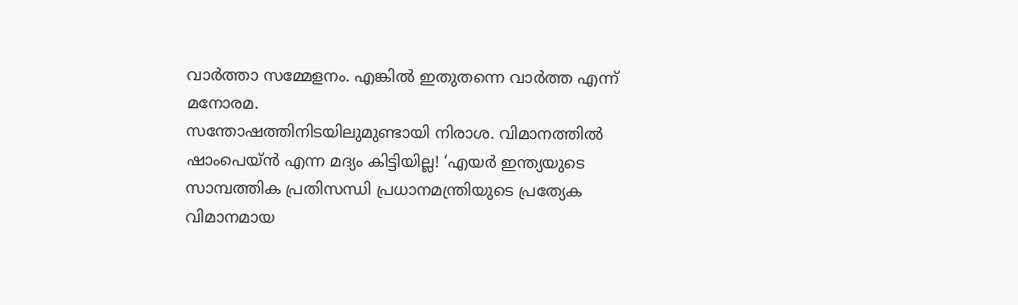വാര്‍ത്താ സമ്മേളനം. എങ്കില്‍ ഇതുതന്നെ വാര്‍ത്ത എന്ന് മനോരമ.
സന്തോഷത്തിനിടയിലുമുണ്ടായി നിരാശ. വിമാനത്തില്‍ ഷാംപെയ്ന്‍ എന്ന മദ്യം കിട്ടിയില്ല! ‘എയര്‍ ഇന്ത്യയുടെ സാമ്പത്തിക പ്രതിസന്ധി പ്രധാനമന്ത്രിയുടെ പ്രത്യേക വിമാനമായ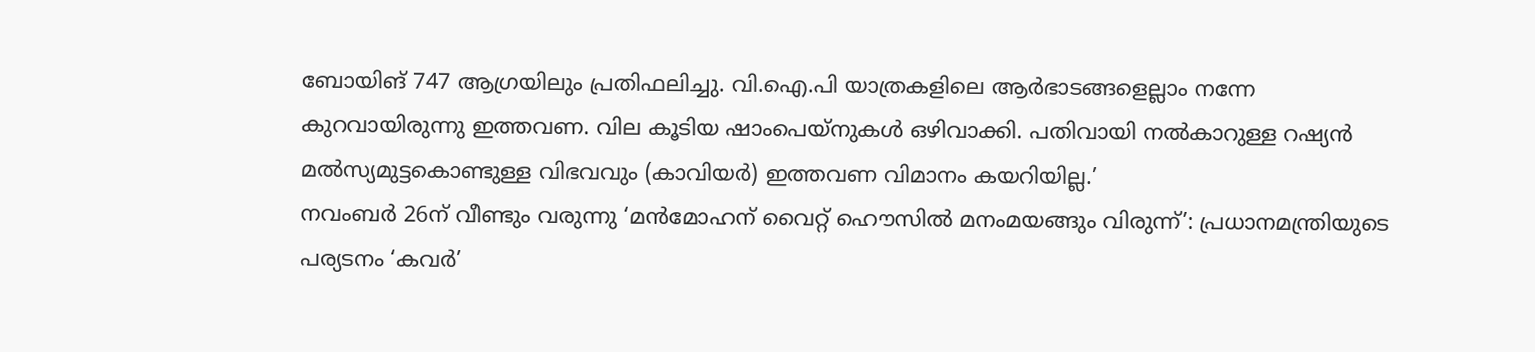ബോയിങ് 747 ആഗ്രയിലും പ്രതിഫലിച്ചു. വി.ഐ.പി യാത്രകളിലെ ആര്‍ഭാടങ്ങളെല്ലാം നന്നേ കുറവായിരുന്നു ഇത്തവണ. വില കൂടിയ ഷാംപെയ്നുകള്‍ ഒഴിവാക്കി. പതിവായി നല്‍കാറുള്ള റഷ്യന്‍ മല്‍സ്യമുട്ടകൊണ്ടുള്ള വിഭവവും (കാവിയര്‍) ഇത്തവണ വിമാനം കയറിയില്ല.’
നവംബര്‍ 26ന് വീണ്ടും വരുന്നു ‘മന്‍മോഹന് വൈറ്റ് ഹൌസില്‍ മനംമയങ്ങും വിരുന്ന്’: പ്രധാനമന്ത്രിയുടെ പര്യടനം ‘കവര്‍’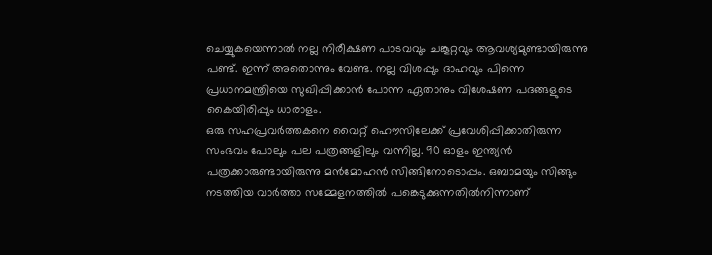ചെയ്യുകയെന്നാല്‍ നല്ല നിരീക്ഷണ പാടവവും ചങ്കൂറ്റവും ആവശ്യമുണ്ടായിരുന്നു പണ്ട്. ഇന്ന് അതൊന്നും വേണ്ട. നല്ല വിശപ്പും ദാഹവും പിന്നെ പ്രധാനമന്ത്രിയെ സുഖിപ്പിക്കാന്‍ പോന്ന ഏതാനും വിശേഷണ പദങ്ങളുടെ കൈയിരിപ്പും ധാരാളം.
ഒരു സഹപ്രവര്‍ത്തകനെ വൈറ്റ് ഹൌസിലേക്ക് പ്രവേശിപ്പിക്കാതിരുന്ന സംഭവം പോലും പല പത്രങ്ങളിലും വന്നില്ല. 90 ഓളം ഇന്ത്യന്‍ പത്രക്കാരുണ്ടായിരുന്നു മന്‍മോഹന്‍ സിങ്ങിനോടൊപ്പം. ഒബാമയും സിങ്ങും നടത്തിയ വാര്‍ത്താ സമ്മേളനത്തില്‍ പങ്കെടുക്കുന്നതില്‍നിന്നാണ്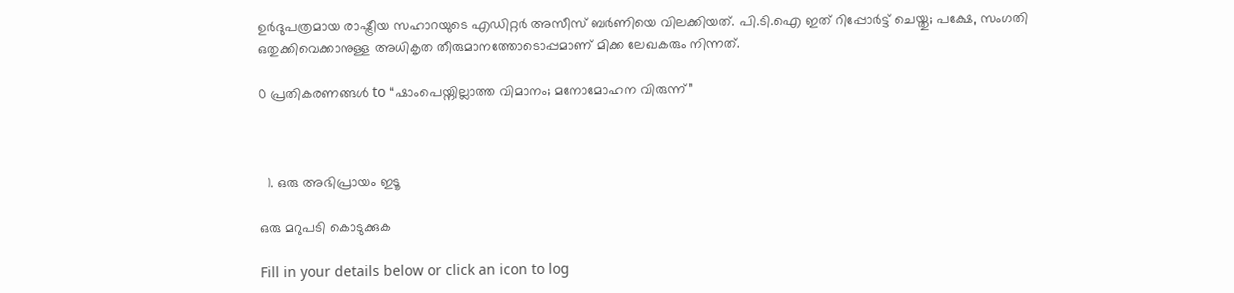ഉര്‍ദുപത്രമായ രാഷ്ട്രീയ സഹാറയുടെ എഡിറ്റര്‍ അസീസ് ബര്‍ണിയെ വിലക്കിയത്. പി.ടി.ഐ ഇത് റിപ്പോര്‍ട്ട് ചെയ്തു; പക്ഷേ, സംഗതി ഒതുക്കിവെക്കാനുള്ള അധികൃത തീരുമാനത്തോടൊപ്പമാണ് മിക്ക ലേഖകരും നിന്നത്.

0 പ്രതികരണങ്ങള്‍ to “ഷാംപെയ്നില്ലാത്ത വിമാനം; മനോമോഹന വിരുന്ന്”



  1. ഒരു അഭിപ്രായം ഇടൂ

ഒരു മറുപടി കൊടുക്കുക

Fill in your details below or click an icon to log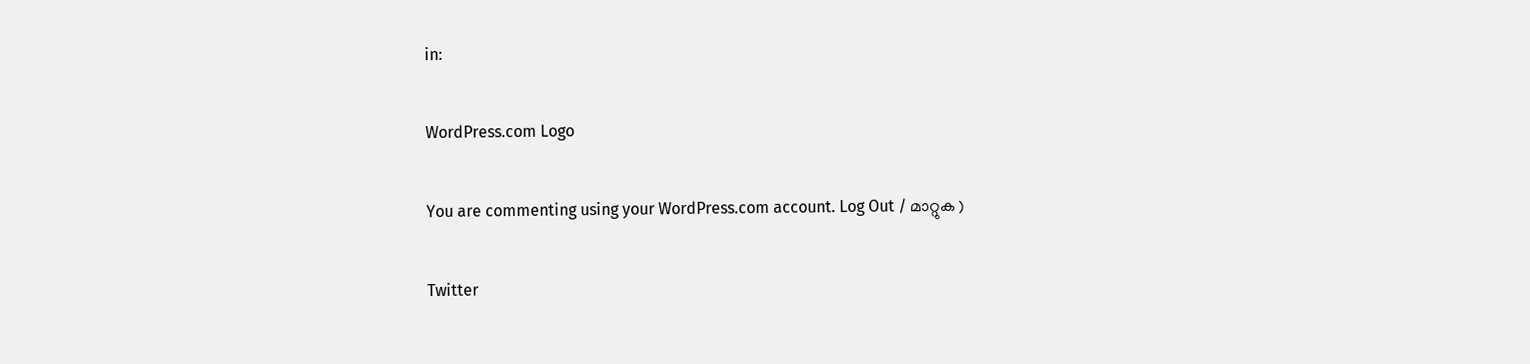in:

WordPress.com Logo

You are commenting using your WordPress.com account. Log Out / മാറ്റുക )

Twitter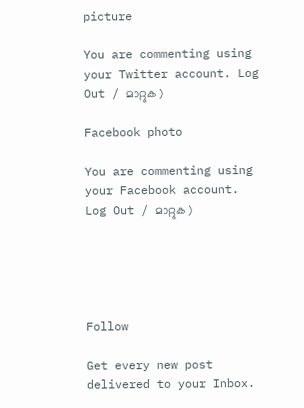picture

You are commenting using your Twitter account. Log Out / മാറ്റുക )

Facebook photo

You are commenting using your Facebook account. Log Out / മാറ്റുക )





Follow

Get every new post delivered to your Inbox.